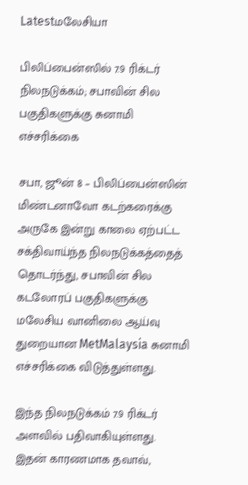Latestமலேசியா

பிலிப்பைன்ஸில் 7.9 ரிக்டர் நிலநடுக்கம்; சபாவின் சில பகுதிகளுக்கு சுனாமி எச்சரிக்கை

சபா, ஜூன் 8 – பிலிப்பைன்ஸின் மிண்டனாவோ கடற்கரைக்கு அருகே இன்று காலை ஏற்பட்ட சக்திவாய்ந்த நிலநடுக்கத்தைத் தொடர்ந்து, சபாவின் சில கடலோரப் பகுதிகளுக்கு மலேசிய வானிலை ஆய்வு துறையான MetMalaysia சுனாமி எச்சரிக்கை விடுத்துள்ளது.

இந்த நிலநடுக்கம் 7.9 ரிக்டர் அளவில் பதிவாகியுள்ளது. இதன் காரணமாக தவாவ்,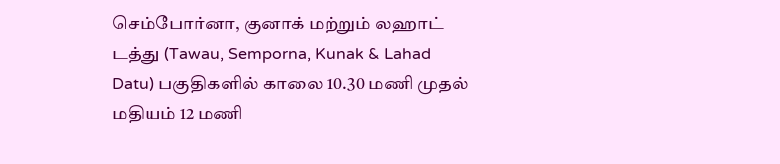செம்போர்னா, குனாக் மற்றும் லஹாட் டத்து (Tawau, Semporna, Kunak & Lahad Datu) பகுதிகளில் காலை 10.30 மணி முதல் மதியம் 12 மணி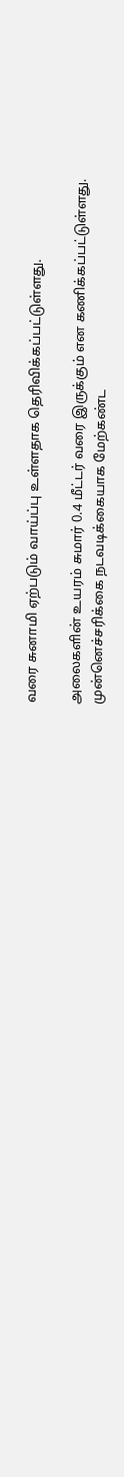வரை சுனாமி ஏற்படும் வாய்ப்பு உள்ளதாக தெரிவிக்கப்பட்டுள்ளது.

அலைகளின் உயரம் சுமார் 0.4 மீட்டர் வரை இருக்கும் என கணிக்கப்பட்டுள்ளது. முன்னெச்சரிக்கை நடவடிக்கையாக மேற்கண்ட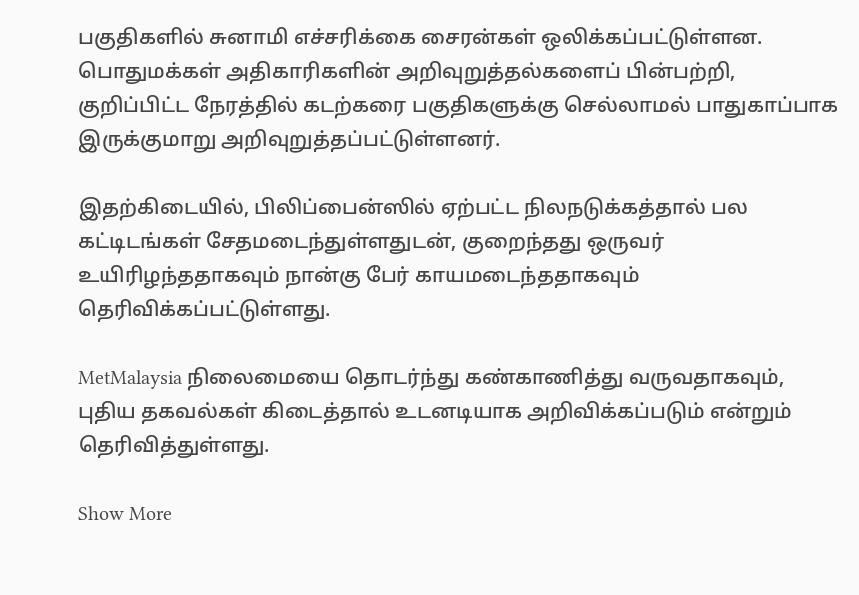பகுதிகளில் சுனாமி எச்சரிக்கை சைரன்கள் ஒலிக்கப்பட்டுள்ளன. பொதுமக்கள் அதிகாரிகளின் அறிவுறுத்தல்களைப் பின்பற்றி, குறிப்பிட்ட நேரத்தில் கடற்கரை பகுதிகளுக்கு செல்லாமல் பாதுகாப்பாக இருக்குமாறு அறிவுறுத்தப்பட்டுள்ளனர்.

இதற்கிடையில், பிலிப்பைன்ஸில் ஏற்பட்ட நிலநடுக்கத்தால் பல கட்டிடங்கள் சேதமடைந்துள்ளதுடன், குறைந்தது ஒருவர் உயிரிழந்ததாகவும் நான்கு பேர் காயமடைந்ததாகவும் தெரிவிக்கப்பட்டுள்ளது.

MetMalaysia நிலைமையை தொடர்ந்து கண்காணித்து வருவதாகவும், புதிய தகவல்கள் கிடைத்தால் உடனடியாக அறிவிக்கப்படும் என்றும் தெரிவித்துள்ளது.

Show More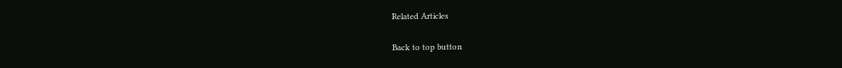Related Articles

Back to top button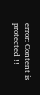error: Content is protected !!